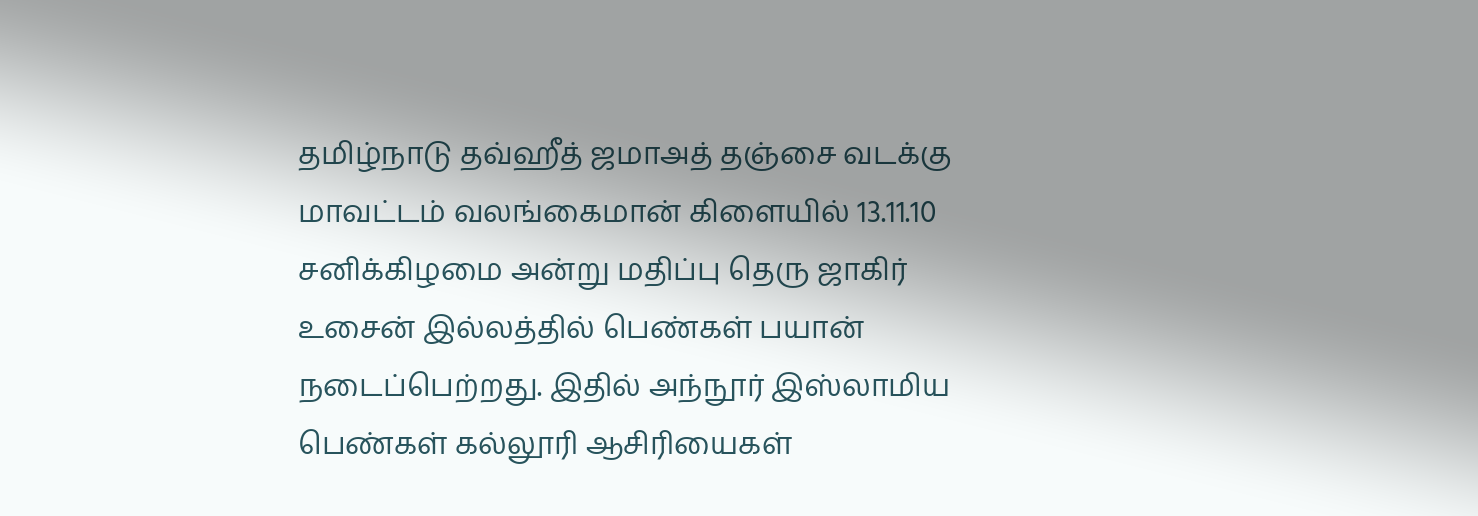தமிழ்நாடு தவ்ஹீத் ஜமாஅத் தஞ்சை வடக்கு மாவட்டம் வலங்கைமான் கிளையில் 13.11.10 சனிக்கிழமை அன்று மதிப்பு தெரு ஜாகிர் உசைன் இல்லத்தில் பெண்கள் பயான் நடைப்பெற்றது. இதில் அந்நூர் இஸ்லாமிய பெண்கள் கல்லூரி ஆசிரியைகள்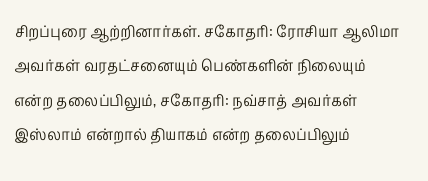சிறப்புரை ஆற்றினார்கள். சகோதரி: ரோசியா ஆலிமா அவர்கள் வரதட்சனையும் பெண்களின் நிலையும் என்ற தலைப்பிலும், சகோதரி: நவ்சாத் அவர்கள் இஸ்லாம் என்றால் தியாகம் என்ற தலைப்பிலும்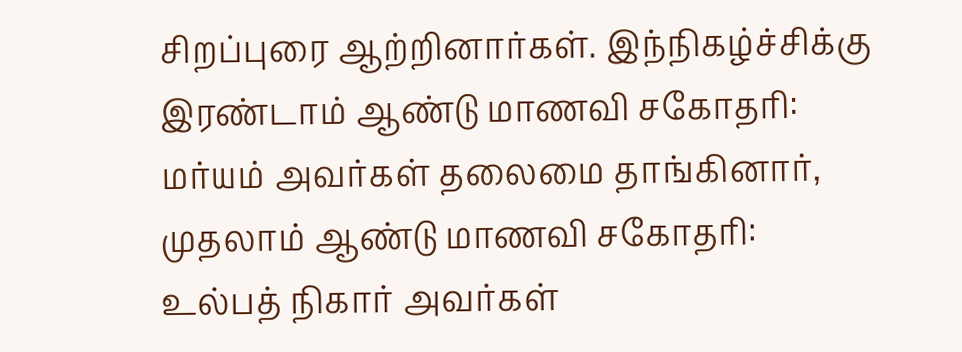சிறப்புரை ஆற்றினார்கள். இந்நிகழ்ச்சிக்கு இரண்டாம் ஆண்டு மாணவி சகோதரி: மர்யம் அவர்கள் தலைமை தாங்கினார், முதலாம் ஆண்டு மாணவி சகோதரி: உல்பத் நிகார் அவர்கள்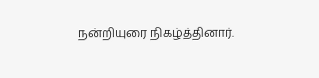நன்றியுரை நிகழ்த்தினார்.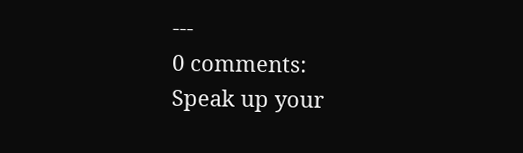---
0 comments:
Speak up your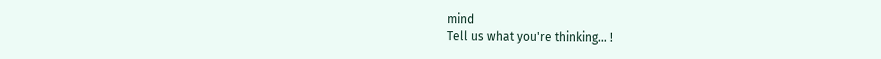mind
Tell us what you're thinking... !